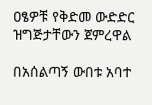ዐፄዎቹ የቅድመ ውድድር ዝግጅታቸውን ጀምረዋል

በአሰልጣኝ ውበቱ አባተ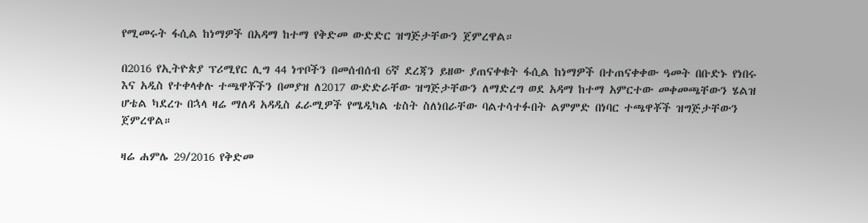የሚመሩት ፋሲል ከነማዎች በአዳማ ከተማ የቅድመ ውድድር ዝግጅታቸውን ጀምረዋል።

በ2016 የኢትዮጵያ ፕሪሚየር ሊግ 44 ነጥቦችን በመሰብሰብ 6ኛ ደረጃን ይዘው ያጠናቀቁት ፋሲል ከነማዎች በተጠናቀቀው ዓመት በቡድኑ የነበሩ እና አዲስ የተቀላቀሉ ተጫዋቾችን በመያዝ ለ2017 ውድድራቸው ዝግጅታቸውን ለማድረግ ወደ አዳማ ከተማ አምርተው መቀመጫቸውን ሄልዝ ሆቴል ካደረጉ በኋላ ዛሬ ማለዳ አዳዲስ ፈራሚዎች የሜዲካል ቴስት ስለነበራቸው ባልተሳተፉበት ልምምድ በነባር ተጫዋቾች ዝግጅታቸውን ጀምረዋል።

ዛሬ ሐምሌ 29/2016 የቅድመ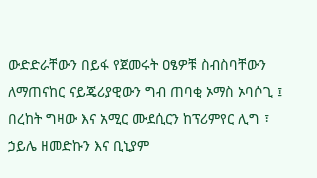ውድድራቸውን በይፋ የጀመሩት ዐፄዎቹ ስብስባቸውን ለማጠናከር ናይጄሪያዊውን ግብ ጠባቂ ኦማስ ኦባሶጊ ፤ በረከት ግዛው እና አሚር ሙደሲርን ከፕሪምየር ሊግ ፣ ኃይሌ ዘመድኩን እና ቢኒያም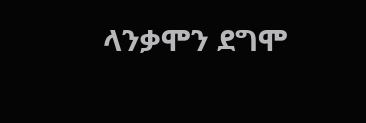ላንቃሞን ደግሞ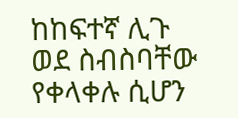ከከፍተኛ ሊጉ ወደ ስብስባቸው የቀላቀሉ ሲሆን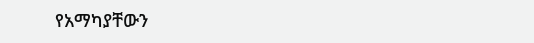የአማካያቸውን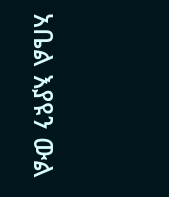አቤል እያዩን ውል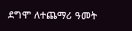ደግሞ ለተጨማሪ ዓመት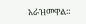አራዝመዋል።